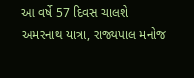આ વર્ષે 57 દિવસ ચાલશે અમરનાથ યાત્રા, રાજ્યપાલ મનોજ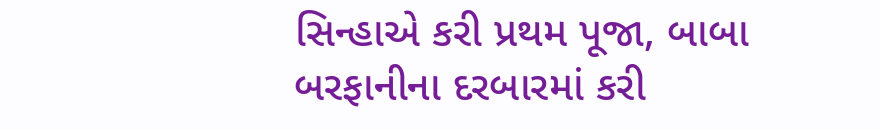સિન્હાએ કરી પ્રથમ પૂજા, બાબા બરફાનીના દરબારમાં કરી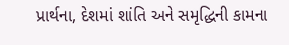પ્રાર્થના, દેશમાં શાંતિ અને સમૃદ્ધિની કામના